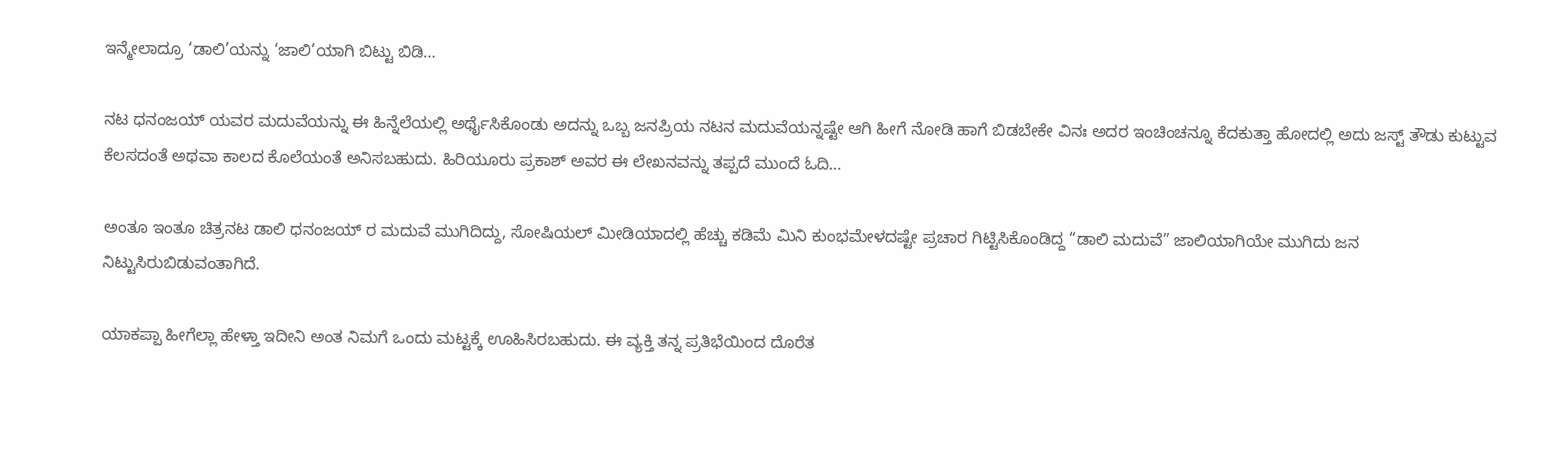ಇನ್ಮೇಲಾದ್ರೂ ‘ಡಾಲಿ’ಯನ್ನು ‘ಜಾಲಿ’ಯಾಗಿ ಬಿಟ್ಟು ಬಿಡಿ…

ನಟ ಧನಂಜಯ್ ಯವರ ಮದುವೆಯನ್ನು ಈ ಹಿನ್ನೆಲೆಯಲ್ಲಿ ಅರ್ಥೈಸಿಕೊಂಡು ಅದನ್ನು ಒಬ್ಬ ಜನಪ್ರಿಯ ನಟನ‌ ಮದುವೆಯನ್ನಷ್ಟೇ ಆಗಿ ಹೀಗೆ ನೋಡಿ ಹಾಗೆ ಬಿಡಬೇಕೇ‌ ವಿನಃ ಅದರ ಇಂಚಿಂಚನ್ನೂ ಕೆದಕುತ್ತಾ ಹೋದಲ್ಲಿ ಅದು ಜಸ್ಟ್ ತೌಡು ಕುಟ್ಟುವ ಕೆಲಸದಂತೆ ಅಥವಾ ಕಾಲದ ಕೊಲೆಯಂತೆ ಅನಿಸಬಹುದು. ಹಿರಿಯೂರು ಪ್ರಕಾಶ್ ಅವರ ಈ ಲೇಖನವನ್ನು ತಪ್ಪದೆ ಮುಂದೆ ಓದಿ…

ಅಂತೂ ಇಂತೂ ಚಿತ್ರನಟ ಡಾಲಿ ಧನಂಜಯ್ ರ ಮದುವೆ ಮುಗಿದಿದ್ದು, ಸೋಷಿಯಲ್ ಮೀಡಿಯಾದಲ್ಲಿ ಹೆಚ್ಚು ಕಡಿಮೆ ಮಿನಿ ಕುಂಭಮೇಳದಷ್ಟೇ ಪ್ರಚಾರ ಗಿಟ್ಟಿಸಿಕೊಂಡಿದ್ದ “ಡಾಲಿ ಮದುವೆ” ಜಾಲಿಯಾಗಿಯೇ ಮುಗಿದು ಜನ ನಿಟ್ಟುಸಿರುಬಿಡುವಂತಾಗಿದೆ.

ಯಾಕಪ್ಪಾ ಹೀಗೆಲ್ಲಾ ಹೇಳ್ತಾ ಇದೀನಿ ಅಂತ ನಿಮಗೆ ಒಂದು ಮಟ್ಟಕ್ಕೆ ಊಹಿಸಿರಬಹುದು. ಈ ವ್ಯಕ್ತಿ ತನ್ನ ಪ್ರತಿಭೆಯಿಂದ ದೊರೆತ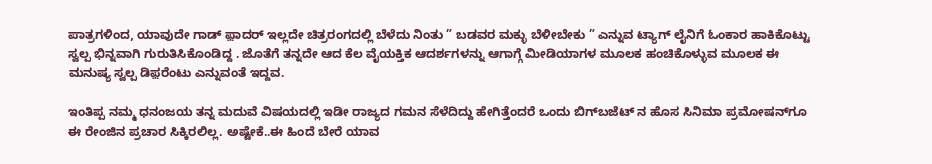ಪಾತ್ರಗಳಿಂದ, ಯಾವುದೇ ಗಾಡ್ ಫ಼ಾದರ್ ಇಲ್ಲದೇ ಚಿತ್ರರಂಗದಲ್ಲಿ ಬೆಳೆದು ನಿಂತು ” ಬಡವರ ಮಕ್ಳು ಬೆಳೀಬೇಕು ” ಎನ್ನುವ ಟ್ಯಾಗ್ ಲೈನಿಗೆ ಓಂಕಾರ ಹಾಕಿಕೊಟ್ಟು ಸ್ವಲ್ಪ ಭಿನ್ನವಾಗಿ ಗುರುತಿಸಿಕೊಂಡಿದ್ದ . ಜೊತೆಗೆ ತನ್ನದೇ ಆದ ಕೆಲ ವೈಯಕ್ತಿಕ ಆದರ್ಶಗಳನ್ನು ಆಗಾಗ್ಗೆ ಮೀಡಿಯಾಗಳ ಮೂಲಕ ಹಂಚಿಕೊಳ್ಳುವ ಮೂಲಕ ಈ ಮನುಷ್ಯ ಸ್ವಲ್ಪ ಡಿಫ಼ರೆಂಟು ಎನ್ನುವಂತೆ ಇದ್ದವ.

ಇಂತಿಪ್ಪ ನಮ್ಮ ಧನಂಜಯ ತನ್ನ ಮದುವೆ ವಿಷಯದಲ್ಲಿ ಇಡೀ ರಾಜ್ಯದ ಗಮನ ಸೆಳೆದಿದ್ದು ಹೇಗಿತ್ತೆಂದರೆ ಒಂದು ಬಿಗ್‌ಬಜೆಟ್ ನ‌ ಹೊಸ ಸಿನಿಮಾ ಪ್ರಮೋಷನ್‌ಗೂ ಈ ರೇಂಜಿನ ಪ್ರಚಾರ ಸಿಕ್ಕಿರಲಿಲ್ಲ. ಅಷ್ಟೇಕೆ..ಈ‌ ಹಿಂದೆ ಬೇರೆ ಯಾವ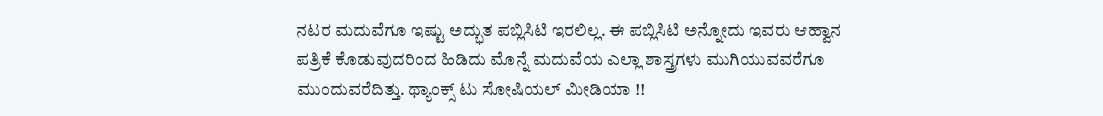ನಟರ ಮದುವೆಗೂ ಇಷ್ಟು ಅದ್ಭುತ ಪಬ್ಲಿಸಿಟಿ ಇರಲಿಲ್ಲ. ಈ ಪಬ್ಲಿಸಿಟಿ ಅನ್ನೋದು ಇವರು ಆಹ್ವಾನ ಪತ್ರಿಕೆ ಕೊಡುವುದರಿಂದ ಹಿಡಿದು ಮೊನ್ನೆ ಮದುವೆಯ ಎಲ್ಲಾ ಶಾಸ್ತ್ರಗಳು ಮುಗಿಯುವವರೆಗೂ ಮುಂದುವರೆದಿತ್ತು. ಥ್ಯಾಂಕ್ಸ್ ಟು ಸೋಷಿಯಲ್ ಮೀಡಿಯಾ !!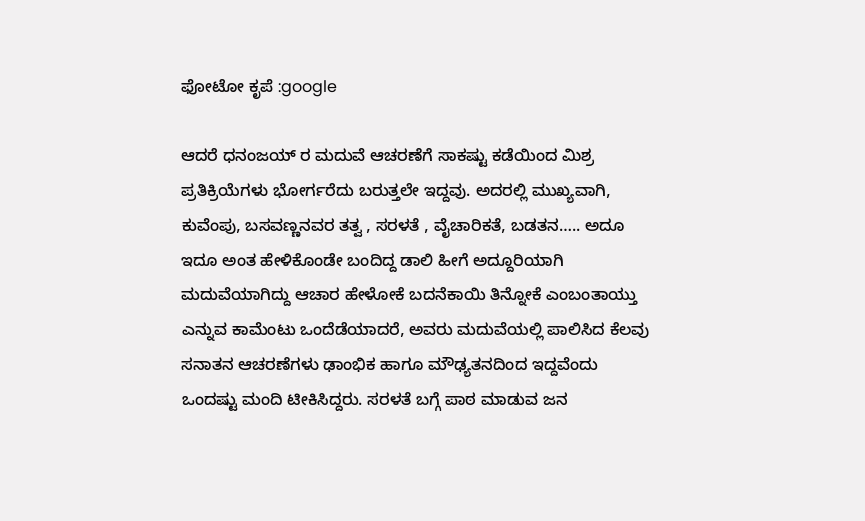ಫೋಟೋ ಕೃಪೆ :google

ಆದರೆ ಧನಂಜಯ್ ರ ಮದುವೆ ಆಚರಣೆಗೆ ಸಾಕಷ್ಟು ಕಡೆಯಿಂದ ಮಿಶ್ರ ಪ್ರತಿಕ್ರಿಯೆಗಳು ಭೋರ್ಗರೆದು ಬರುತ್ತಲೇ ಇದ್ದವು. ಅದರಲ್ಲಿ ಮುಖ್ಯವಾಗಿ, ಕುವೆಂಪು, ಬಸವಣ್ಣನವರ ತತ್ವ , ಸರಳತೆ , ವೈಚಾರಿಕತೆ, ಬಡತನ….. ಅದೂ ಇದೂ ಅಂತ ಹೇಳಿಕೊಂಡೇ ಬಂದಿದ್ದ ಡಾಲಿ ಹೀಗೆ ಅದ್ದೂರಿಯಾಗಿ ಮದುವೆಯಾಗಿದ್ದು ಆಚಾರ ಹೇಳೋಕೆ ಬದನೆಕಾಯಿ ತಿನ್ನೋಕೆ‌ ಎಂಬಂತಾಯ್ತು ಎನ್ನುವ ಕಾಮೆಂಟು ಒಂದೆಡೆಯಾದರೆ, ಅವರು ಮದುವೆಯಲ್ಲಿ ಪಾಲಿಸಿದ ಕೆಲವು ಸನಾತನ ಆಚರಣೆಗಳು ಢಾಂಭಿಕ ಹಾಗೂ ಮೌಢ್ಯತನದಿಂದ ಇದ್ದವೆಂದು ಒಂದಷ್ಟು ಮಂದಿ ಟೀಕಿಸಿದ್ದರು. ಸರಳತೆ ಬಗ್ಗೆ ಪಾಠ ಮಾಡುವ ಜನ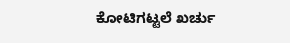ಕೋಟಿಗಟ್ಟಲೆ ಖರ್ಚು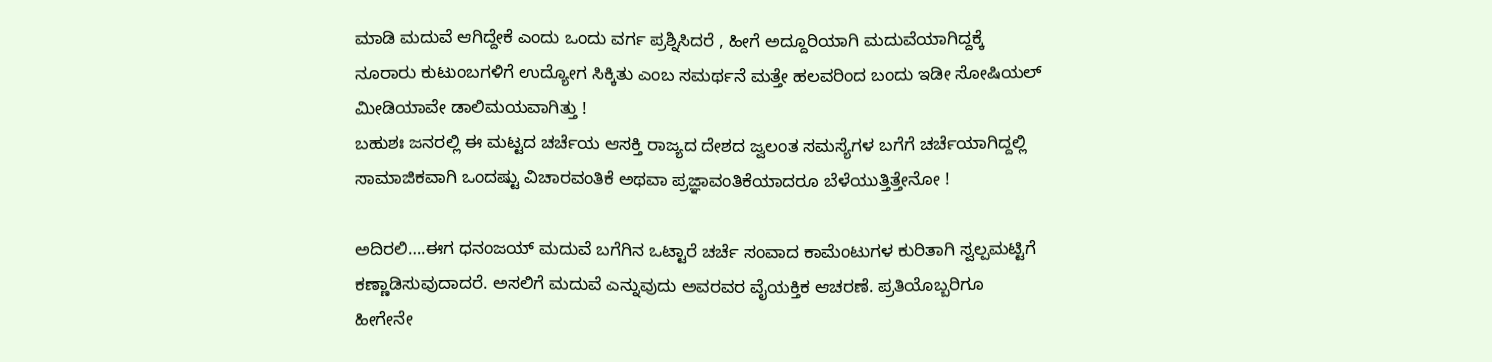ಮಾಡಿ ಮದುವೆ ಆಗಿದ್ದೇಕೆ ಎಂದು ಒಂದು ವರ್ಗ ಪ್ರಶ್ನಿಸಿದರೆ , ಹೀಗೆ ಅದ್ದೂರಿಯಾಗಿ ಮದುವೆಯಾಗಿದ್ದಕ್ಕೆ ನೂರಾರು ಕುಟುಂಬಗಳಿಗೆ ಉದ್ಯೋಗ ಸಿಕ್ಕಿತು ಎಂಬ ಸಮರ್ಥನೆ ಮತ್ತೇ ಹಲವರಿಂದ ಬಂದು ಇಡೀ ಸೋಷಿಯಲ್ ಮೀಡಿಯಾವೇ ಡಾಲಿಮಯವಾಗಿತ್ತು !
ಬಹುಶಃ ಜನರಲ್ಲಿ ಈ ಮಟ್ಟದ ಚರ್ಚೆಯ ಆಸಕ್ತಿ ರಾಜ್ಯದ ದೇಶದ ಜ್ವಲಂತ ಸಮಸ್ಯೆಗಳ ಬಗೆಗೆ ಚರ್ಚೆಯಾಗಿದ್ದಲ್ಲಿ ಸಾಮಾಜಿಕವಾಗಿ ಒಂದಷ್ಟು ವಿಚಾರವಂತಿಕೆ ಅಥವಾ ಪ್ರಜ್ಞಾವಂತಿಕೆಯಾದರೂ ಬೆಳೆಯುತ್ತಿತ್ತೇನೋ !

ಅದಿರಲಿ….ಈಗ ಧನಂಜಯ್ ಮದುವೆ ಬಗೆಗಿನ ಒಟ್ಟಾರೆ ಚರ್ಚೆ ಸಂವಾದ ಕಾಮೆಂಟುಗಳ ಕುರಿತಾಗಿ ಸ್ವಲ್ಪಮಟ್ಟಿಗೆ ಕಣ್ಣಾಡಿಸುವುದಾದರೆ. ಅಸಲಿಗೆ ಮದುವೆ ಎನ್ನುವುದು ಅವರವರ ವೈಯಕ್ತಿಕ ಆಚರಣೆ. ಪ್ರತಿಯೊಬ್ಬರಿಗೂ ಹೀಗೇನೇ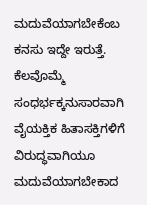ಮದುವೆಯಾಗಬೇಕೆಂಬ ಕನಸು ಇದ್ದೇ ಇರುತ್ತೆ. ಕೆಲವೊಮ್ಮೆ ಸಂಧರ್ಭಕ್ಕನುಸಾರವಾಗಿ ವೈಯಕ್ತಿಕ ಹಿತಾಸಕ್ತಿಗಳಿಗೆ ವಿರುದ್ಧವಾಗಿಯೂ ಮದುವೆಯಾಗಬೇಕಾದ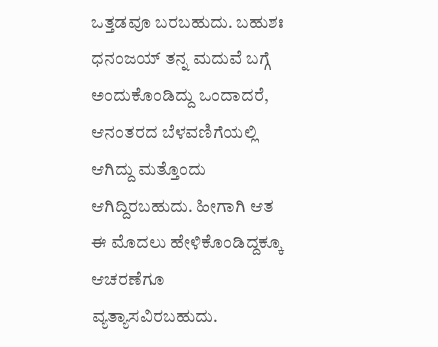ಒತ್ತಡವೂ ಬರಬಹುದು. ಬಹುಶಃ ಧನಂಜಯ್ ತನ್ನ ಮದುವೆ ಬಗ್ಗೆ ಅಂದುಕೊಂಡಿದ್ದು ಒಂದಾದರೆ, ಆನಂತರದ ಬೆಳವಣಿಗೆಯಲ್ಲಿ ಆಗಿದ್ದು ಮತ್ತೊಂದು ಆಗಿದ್ದಿರಬಹುದು. ಹೀಗಾಗಿ ಆತ ಈ‌ ಮೊದಲು ಹೇಳಿಕೊಂಡಿದ್ದಕ್ಕೂ ಆಚರಣೆಗೂ ವ್ಯತ್ಯಾಸವಿರಬಹುದು‌.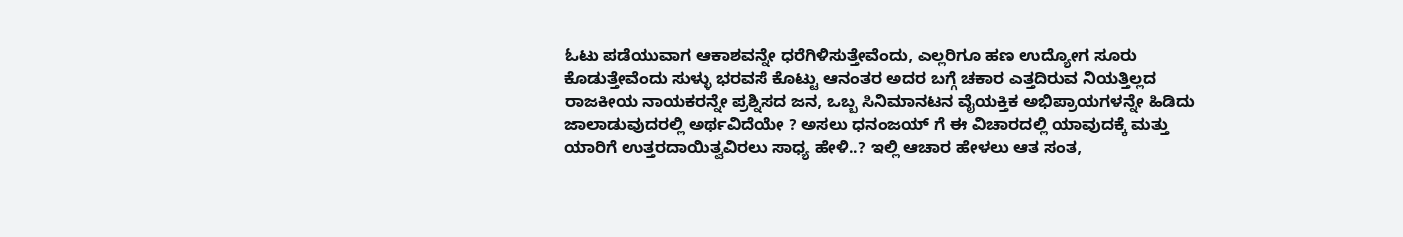ಓಟು ಪಡೆಯುವಾಗ ಆಕಾಶವನ್ನೇ ಧರೆಗಿಳಿಸುತ್ತೇವೆಂದು, ಎಲ್ಲರಿಗೂ ಹಣ ಉದ್ಯೋಗ ಸೂರು ಕೊಡುತ್ತೇವೆಂದು ಸುಳ್ಳು ಭರವಸೆ ಕೊಟ್ಟು ಆನಂತರ ಅದರ ಬಗ್ಗೆ ಚಕಾರ ಎತ್ತದಿರುವ ನಿಯತ್ತಿಲ್ಲದ ರಾಜಕೀಯ ನಾಯಕರನ್ನೇ ಪ್ರಶ್ನಿಸದ ಜನ, ಒಬ್ಬ ಸಿನಿಮಾನಟನ ವೈಯಕ್ತಿಕ ಅಭಿಪ್ರಾಯಗಳನ್ನೇ ಹಿಡಿದು ಜಾಲಾಡುವುದರಲ್ಲಿ ಅರ್ಥವಿದೆಯೇ ? ಅಸಲು ಧನಂಜಯ್ ಗೆ ಈ ವಿಚಾರದಲ್ಲಿ ಯಾವುದಕ್ಕೆ ಮತ್ತು ಯಾರಿಗೆ ಉತ್ತರದಾಯಿತ್ವವಿರಲು ಸಾಧ್ಯ ಹೇಳಿ..? ಇಲ್ಲಿ ಆಚಾರ ಹೇಳಲು ಆತ ಸಂತ,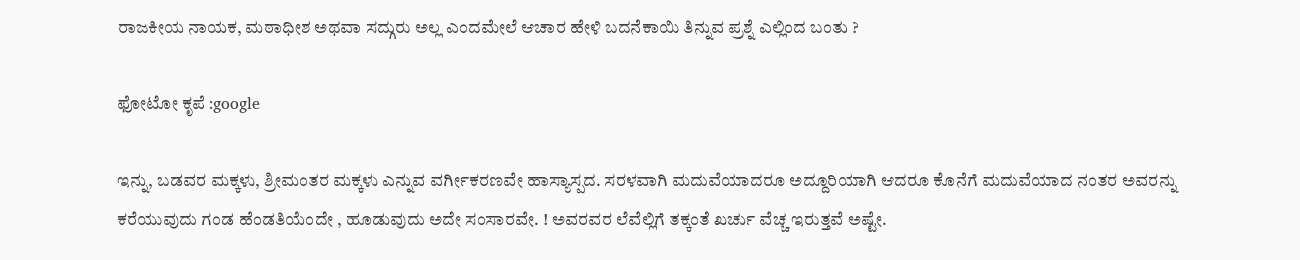ರಾಜಕೀಯ ನಾಯಕ, ಮಠಾಧೀಶ ಅಥವಾ ಸದ್ಗುರು ಅಲ್ಲ ಎಂದಮೇಲೆ ಆಚಾರ ಹೇಳಿ ಬದನೆಕಾಯಿ ತಿನ್ನುವ ಪ್ರಶ್ನೆ ಎಲ್ಲಿಂದ ಬಂತು ?

ಫೋಟೋ ಕೃಪೆ :google

ಇನ್ನು‌, ಬಡವರ ಮಕ್ಕಳು, ಶ್ರೀಮಂತರ ಮಕ್ಕಳು ಎನ್ನುವ ವರ್ಗೀಕರಣವೇ ಹಾಸ್ಯಾಸ್ಪದ. ಸರಳವಾಗಿ ಮದುವೆಯಾದರೂ ಅದ್ದೂರಿಯಾಗಿ ಆದರೂ ಕೊನೆಗೆ ಮದುವೆಯಾದ ನಂತರ ಅವರನ್ನು ಕರೆಯುವುದು ಗಂಡ ಹೆಂಡತಿಯೆಂದೇ , ಹೂಡುವುದು ಅದೇ ಸಂಸಾರವೇ. ! ಅವರವರ ಲೆವೆಲ್ಲಿಗೆ ತಕ್ಕಂತೆ ಖರ್ಚು ವೆಚ್ಚ ಇರುತ್ತವೆ ಅಷ್ಟೇ.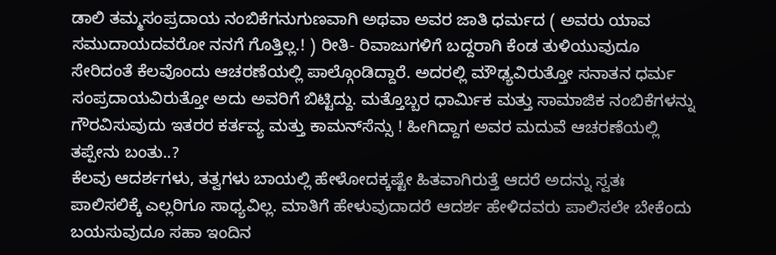ಡಾಲಿ ತಮ್ಮ‌ಸಂಪ್ರದಾಯ ನಂಬಿಕೆಗನುಗುಣವಾಗಿ ಅಥವಾ ಅವರ ಜಾತಿ ಧರ್ಮದ ( ಅವರು ಯಾವ ಸಮುದಾಯದವರೋ ನನಗೆ ಗೊತ್ತಿಲ್ಲ.! ) ರೀತಿ- ರಿವಾಜುಗಳಿಗೆ ಬದ್ದರಾಗಿ ಕೆಂಡ ತುಳಿಯುವುದೂ ಸೇರಿದಂತೆ ಕೆಲವೊಂದು ಆಚರಣೆಯಲ್ಲಿ‌ ಪಾಲ್ಗೊಂಡಿದ್ದಾರೆ. ಅದರಲ್ಲಿ ಮೌಢ್ಯವಿರುತ್ತೋ ಸನಾತನ ಧರ್ಮ ಸಂಪ್ರದಾಯವಿರುತ್ತೋ ಅದು ಅವರಿಗೆ ಬಿಟ್ಟಿದ್ದು. ಮತ್ತೊಬ್ಬರ ಧಾರ್ಮಿಕ ಮತ್ತು ಸಾಮಾಜಿಕ ನಂಬಿಕೆಗಳನ್ನು ಗೌರವಿಸುವುದು ಇತರರ ಕರ್ತವ್ಯ ಮತ್ತು ಕಾಮನ್‌ಸೆನ್ಸು ! ಹೀಗಿದ್ದಾಗ ಅವರ ಮದುವೆ ಆಚರಣೆಯಲ್ಲಿ ತಪ್ಪೇನು‌ ಬಂತು..?
ಕೆಲವು ಆದರ್ಶಗಳು, ತತ್ವಗಳು ಬಾಯಲ್ಲಿ ಹೇಳೋದಕ್ಕಷ್ಟೇ ಹಿತವಾಗಿರುತ್ತೆ ಆದರೆ ಅದನ್ನು ಸ್ವತಃ ಪಾಲಿಸಲಿಕ್ಕೆ ಎಲ್ಲರಿಗೂ ಸಾಧ್ಯವಿಲ್ಲ. ಮಾತಿಗೆ ಹೇಳುವುದಾದರೆ ಆದರ್ಶ ಹೇಳಿದವರು ಪಾಲಿಸಲೇ ಬೇಕೆಂದು ಬಯಸುವುದೂ ಸಹಾ ಇಂದಿನ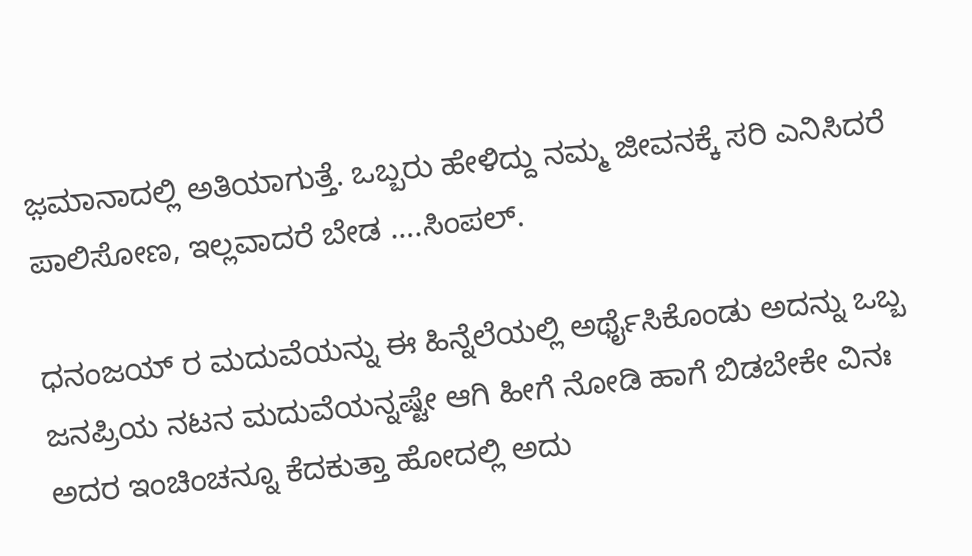ಜ಼ಮಾನಾದಲ್ಲಿ ಅತಿಯಾಗುತ್ತೆ. ಒಬ್ಬರು ಹೇಳಿದ್ದು ನಮ್ಮ ಜೀವನಕ್ಕೆ ಸರಿ ಎನಿಸಿದರೆ ಪಾಲಿಸೋಣ, ಇಲ್ಲವಾದರೆ ಬೇಡ ….ಸಿಂಪಲ್.

ಧನಂಜಯ್ ರ ಮದುವೆಯನ್ನು ಈ ಹಿನ್ನೆಲೆಯಲ್ಲಿ ಅರ್ಥೈಸಿಕೊಂಡು ಅದನ್ನು ಒಬ್ಬ ಜನಪ್ರಿಯ ನಟನ‌ ಮದುವೆಯನ್ನಷ್ಟೇ ಆಗಿ ಹೀಗೆ ನೋಡಿ ಹಾಗೆ ಬಿಡಬೇಕೇ‌ ವಿನಃ ಅದರ ಇಂಚಿಂಚನ್ನೂ ಕೆದಕುತ್ತಾ ಹೋದಲ್ಲಿ ಅದು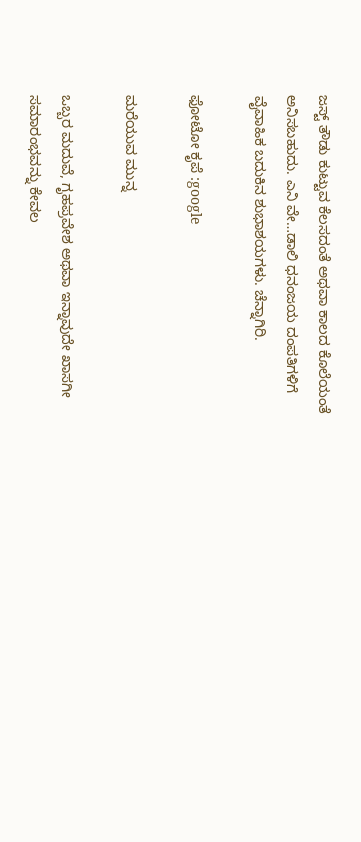ಜಸ್ಟ್ ತೌಡು ಕುಟ್ಟುವ ಕೆಲಸದಂತೆ ಅಥವಾ ಕಾಲದ ಕೊಲೆಯಂತೆ ಅನಿಸಬಹುದು. ಎನಿ ವೇ…ಡಾಲಿ ಧನಂಜಯ ದಂಪತಿಗಳಿಗೆ‌ ವೈವಾಹಿಕ ಬದುಕಿನ ಶುಭಾಶಯಗಳು. ಚೆನ್ನಾಗಿರಿ.

ಫೋಟೋ ಕೃಪೆ :google

ಮರೆಯುವ ಮುನ್ನ

ಒಬ್ಬರ ಮದುವೆ, ಗೃಹಪ್ರವೇಶ ಅಥವಾ ಇನ್ನಾವುದೇ ಖಾಸಗೀ ಸಮಾರಂಭವನ್ನು ಕೇವಲ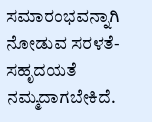ಸಮಾರಂಭವನ್ನಾಗಿ ನೋಡುವ ಸರಳತೆ- ಸಹೃದಯತೆ ನಮ್ಮದಾಗಬೇಕಿದೆ.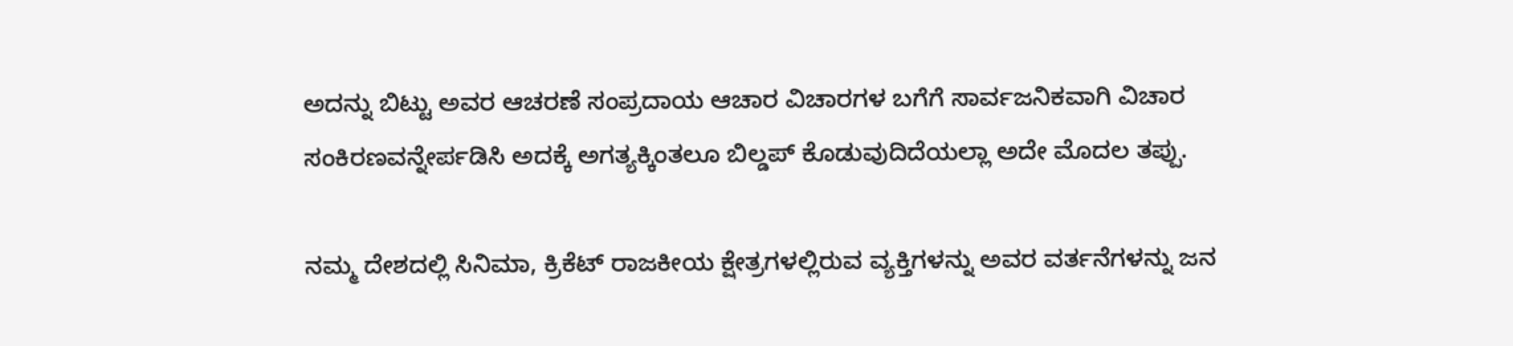ಅದನ್ನು ಬಿಟ್ಟು ಅವರ ಆಚರಣೆ ಸಂಪ್ರದಾಯ ಆಚಾರ ವಿಚಾರಗಳ ಬಗೆಗೆ ಸಾರ್ವಜನಿಕವಾಗಿ ವಿಚಾರ ಸಂಕಿರಣವನ್ನೇರ್ಪಡಿಸಿ ಅದಕ್ಕೆ ಅಗತ್ಯಕ್ಕಿಂತಲೂ ಬಿಲ್ಡಪ್ ಕೊಡುವುದಿದೆಯಲ್ಲಾ ಅದೇ ಮೊದಲ ತಪ್ಪು.

ನಮ್ಮ ದೇಶದಲ್ಲಿ ಸಿನಿಮಾ‌, ಕ್ರಿಕೆಟ್ ರಾಜಕೀಯ ಕ್ಷೇತ್ರಗಳಲ್ಲಿರುವ ವ್ಯಕ್ತಿಗಳನ್ನು ಅವರ ವರ್ತನೆಗಳನ್ನು ಜನ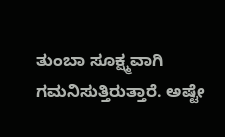ತುಂಬಾ ಸೂಕ್ಷ್ಮವಾಗಿ ಗಮನಿಸುತ್ತಿರುತ್ತಾರೆ. ಅಷ್ಟೇ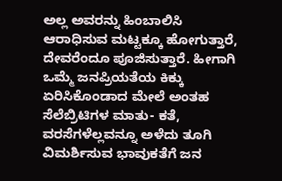ಅಲ್ಲ ಅವರನ್ನು ಹಿಂಬಾಲಿಸಿ ಆರಾಧಿಸುವ ಮಟ್ಟಕ್ಕೂ ಹೋಗುತ್ತಾರೆ, ದೇವರೆಂದೂ ಪೂಜಿಸುತ್ತಾರೆ. ಹೀಗಾಗಿ ಒಮ್ಮೆ ಜನಪ್ರಿಯತೆಯ ಕಿಕ್ಕು ಏರಿಸಿಕೊಂಡಾದ ಮೇಲೆ ಅಂತಹ ಸೆಲೆಬ್ರಿಟಿಗಳ ಮಾತು- ಕತೆ, ವರಸೆಗಳೆಲ್ಲವನ್ನೂ ಅಳೆದು ತೂಗಿ ವಿಮರ್ಶಿಸುವ ಭಾವುಕತೆಗೆ ಜನ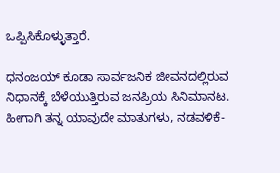ಒಪ್ಪಿಸಿಕೊಳ್ಳುತ್ತಾರೆ.

ಧನಂಜಯ್ ಕೂಡಾ ಸಾರ್ವಜನಿಕ ಜೀವನದಲ್ಲಿರುವ ನಿಧಾನಕ್ಕೆ ಬೆಳೆಯುತ್ತಿರುವ ಜನಪ್ರಿಯ ಸಿನಿಮಾನಟ. ಹೀಗಾಗಿ ತನ್ನ ಯಾವುದೇ ಮಾತುಗಳು, ನಡವಳಿಕೆ-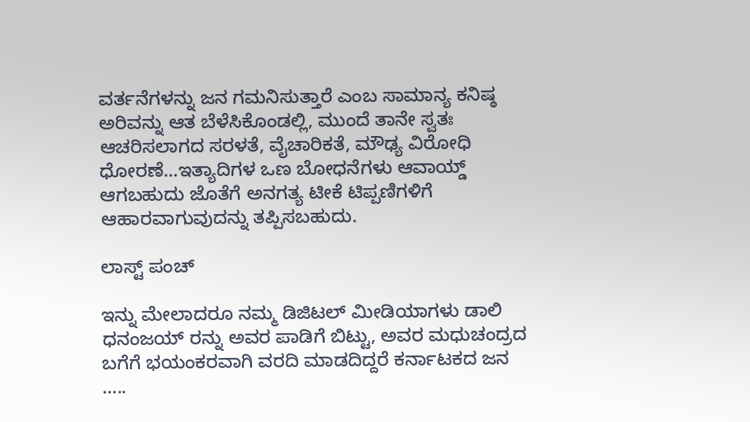ವರ್ತನೆಗಳನ್ನು ಜನ‌ ಗಮನಿಸುತ್ತಾರೆ ಎಂಬ ಸಾಮಾನ್ಯ ಕನಿಷ್ಠ ಅರಿವನ್ನು ಆತ ಬೆಳೆಸಿಕೊಂಡಲ್ಲಿ, ಮುಂದೆ ತಾನೇ ಸ್ವತಃ ಆಚರಿಸಲಾಗದ ಸರಳತೆ, ವೈಚಾರಿಕತೆ, ಮೌಢ್ಯ ವಿರೋಧಿ ಧೋರಣೆ…ಇತ್ಯಾದಿಗಳ ಒಣ ಬೋಧನೆಗಳು ಆವಾಯ್ಡ್ ಆಗಬಹುದು ಜೊತೆಗೆ ಅನಗತ್ಯ ಟೀಕೆ ಟಿಪ್ಪಣಿಗಳಿಗೆ ಆಹಾರವಾಗುವುದನ್ನು ತಪ್ಪಿಸಬಹುದು.

ಲಾಸ್ಟ್ ಪಂಚ್

ಇನ್ನು‌ ಮೇಲಾದರೂ ನಮ್ಮ‌ ಡಿಜಿಟಲ್ ಮೀಡಿಯಾಗಳು ಡಾಲಿ ಧನಂಜಯ್ ರನ್ನು ಅವರ ಪಾಡಿಗೆ ಬಿಟ್ಟು, ಅವರ ಮಧುಚಂದ್ರದ ಬಗೆಗೆ ಭಯಂಕರವಾಗಿ ವರದಿ ಮಾಡದಿದ್ದರೆ ಕರ್ನಾಟಕದ ಜನ …..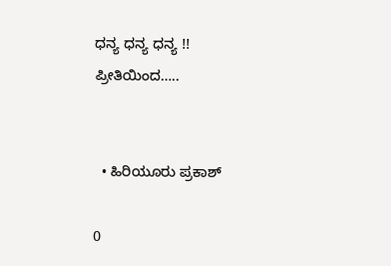ಧನ್ಯ ಧನ್ಯ ಧನ್ಯ !!
ಪ್ರೀತಿಯಿಂದ…..


  • ಹಿರಿಯೂರು ಪ್ರಕಾಶ್

0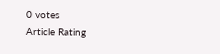0 votes
Article Rating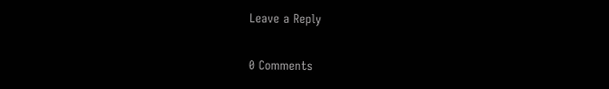Leave a Reply

0 Comments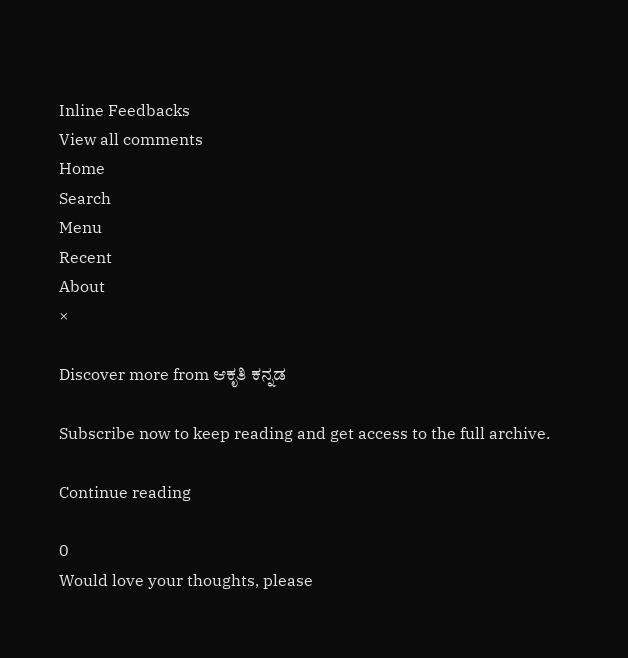Inline Feedbacks
View all comments
Home
Search
Menu
Recent
About
×

Discover more from ಆಕೃತಿ ಕನ್ನಡ

Subscribe now to keep reading and get access to the full archive.

Continue reading

0
Would love your thoughts, please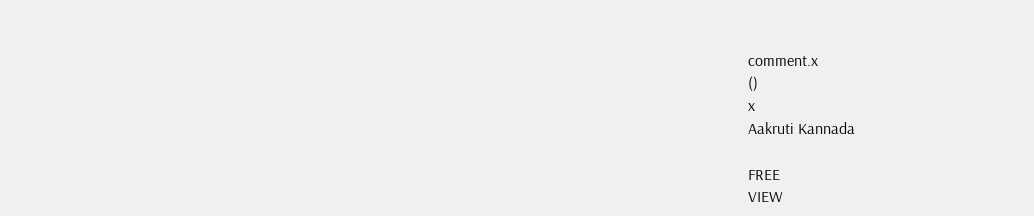comment.x
()
x
Aakruti Kannada

FREE
VIEW